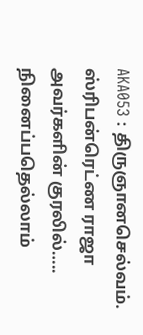AKA053 : திருஞானசெல்வம். ஸ்ரிபன்ரெட்ண ராஜா அவர்களின் குரலில்….. நினைப்பதெல்லாம்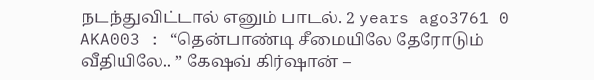நடந்துவிட்டால் எனும் பாடல். 2 years ago3761 0
AKA003 : “தென்பாண்டி சீமையிலே தேரோடும் வீதியிலே.. ” கேஷவ் கிர்ஷான் –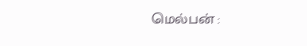மெல்பன் :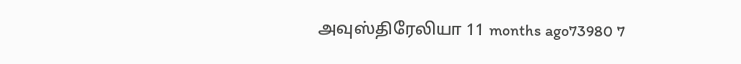அவுஸ்திரேலியா 11 months ago73980 7